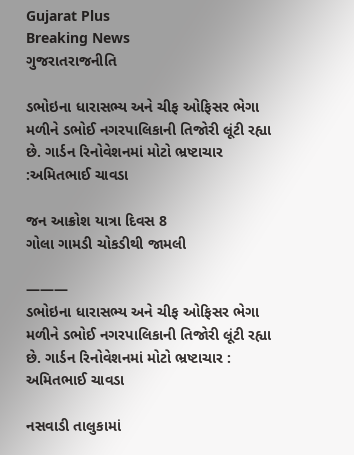Gujarat Plus
Breaking News
ગુજરાતરાજનીતિ

ડભોઇના ધારાસભ્ય અને ચીફ ઓફિસર ભેગા મળીને ડભોઈ નગરપાલિકાની તિજોરી લૂંટી રહ્યા છે. ગાર્ડન રિનોવેશનમાં મોટો ભ્રષ્ટાચાર :અમિતભાઈ ચાવડા

જન આક્રોશ યાત્રા દિવસ 8
ગોલા ગામડી ચોકડીથી જામલી

———
ડભોઇના ધારાસભ્ય અને ચીફ ઓફિસર ભેગા મળીને ડભોઈ નગરપાલિકાની તિજોરી લૂંટી રહ્યા છે. ગાર્ડન રિનોવેશનમાં મોટો ભ્રષ્ટાચાર :  અમિતભાઈ ચાવડા

નસવાડી તાલુકામાં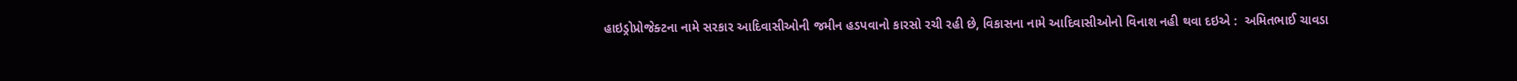હાઇડ્રોપ્રોજેક્ટના નામે સરકાર આદિવાસીઓની જમીન હડપવાનો કારસો રચી રહી છે, વિકાસના નામે આદિવાસીઓનો વિનાશ નહી થવા દઇએ :  અમિતભાઈ ચાવડા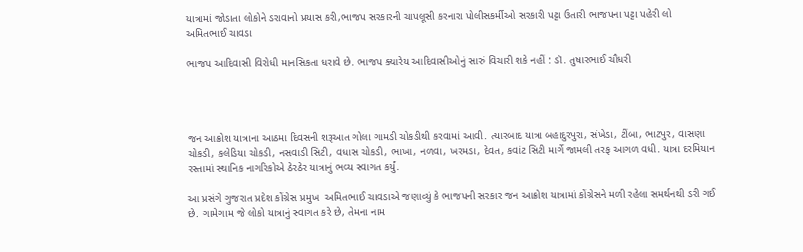યાત્રામાં જોડાતા લોકોને ડરાવાનો પ્રયાસ કરી,ભાજપ સરકારની ચાપલૂસી કરનારા પોલીસકર્મીઓ સરકારી પટ્ટા ઉતારી ભાજપના પટ્ટા પહેરી લો  અમિતભાઈ ચાવડા

ભાજપ આદિવાસી વિરોધી માનસિકતા ધરાવે છે. ભાજપ ક્યારેય આદિવાસીઓનું સારું વિચારી શકે નહીં : ડૉ. તુષારભાઈ ચૌધરી




જન આક્રોશ યાત્રાના આઠમા દિવસની શરૂઆત ગોલા ગામડી ચોકડીથી કરવામાં આવી. ત્યારબાદ યાત્રા બહાદુરપુરા, સંખેડા, ટીંબા, ભાટપુર, વાસણા ચોકડી, કલેડિયા ચોકડી, નસવાડી સિટી, વધાસ ચોકડી, ભાખા, નળવા, ખરમડા, દેવત, કવાંટ સિટી માર્ગે જામલી તરફ આગળ વધી. યાત્રા દરમિયાન રસ્તામાં સ્થાનિક નાગરિકોએ ઠેરઠેર યાત્રાનું ભવ્ય સ્વાગત કર્યું.

આ પ્રસંગે ગુજરાત પ્રદેશ કોંગ્રેસ પ્રમુખ  અમિતભાઈ ચાવડાએ જણાવ્યું કે ભાજપની સરકાર જન આક્રોશ યાત્રામાં કોંગ્રેસને મળી રહેલા સમર્થનથી ડરી ગઈ છે. ગામેગામ જે લોકો યાત્રાનું સ્વાગત કરે છે, તેમના નામ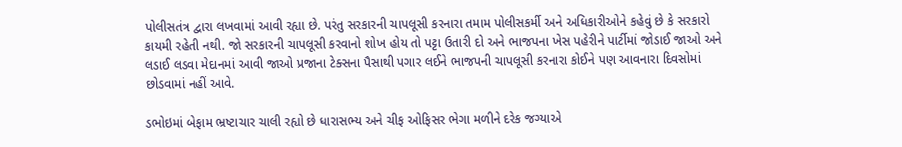પોલીસતંત્ર દ્વારા લખવામાં આવી રહ્યા છે. પરંતુ સરકારની ચાપલૂસી કરનારા તમામ પોલીસકર્મી અને અધિકારીઓને કહેવું છે કે સરકારો કાયમી રહેતી નથી. જો સરકારની ચાપલૂસી કરવાનો શોખ હોય તો પટ્ટા ઉતારી દો અને ભાજપના ખેસ પહેરીને પાર્ટીમાં જોડાઈ જાઓ અને લડાઈ લડવા મેદાનમાં આવી જાઓ પ્રજાના ટેક્સના પૈસાથી પગાર લઈને ભાજપની ચાપલૂસી કરનારા કોઈને પણ આવનારા દિવસોમાં છોડવામાં નહીં આવે.

ડભોઇમાં બેફામ ભ્રષ્ટાચાર ચાલી રહ્યો છે ધારાસભ્ય અને ચીફ ઓફિસર ભેગા મળીને દરેક જગ્યાએ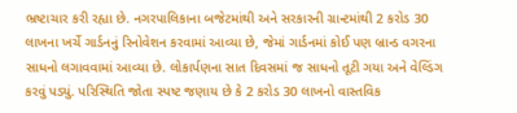ભ્રષ્ટાચાર કરી રહ્યા છે. નગરપાલિકાના બજેટમાંથી અને સરકારની ગ્રાન્ટમાંથી 2 કરોડ 30 લાખના ખર્ચે ગાર્ડનનું રિનોવેશન કરવામાં આવ્યા છે, જેમાં ગાર્ડનમાં કોઈ પણ બ્રાન્ડ વગરના સાધનો લગાવવામાં આવ્યા છે. લોકાર્પણના સાત દિવસમાં જ સાધનો તૂટી ગયા અને વેલ્ડિંગ કરવું પડ્યું. પરિસ્થિતિ જોતા સ્પષ્ટ જણાય છે કે 2 કરોડ 30 લાખનો વાસ્તવિક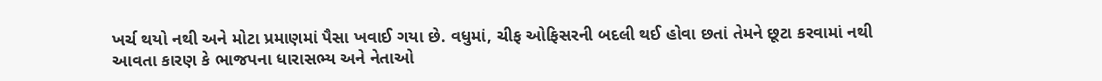ખર્ચ થયો નથી અને મોટા પ્રમાણમાં પૈસા ખવાઈ ગયા છે. વધુમાં, ચીફ ઓફિસરની બદલી થઈ હોવા છતાં તેમને છૂટા કરવામાં નથી આવતા કારણ કે ભાજપના ધારાસભ્ય અને નેતાઓ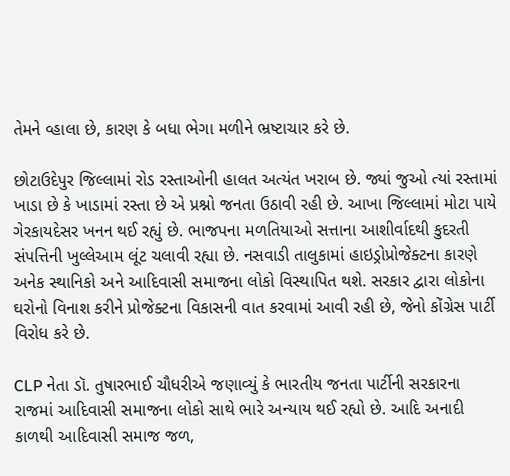તેમને વ્હાલા છે, કારણ કે બધા ભેગા મળીને ભ્રષ્ટાચાર કરે છે.

છોટાઉદેપુર જિલ્લામાં રોડ રસ્તાઓની હાલત અત્યંત ખરાબ છે. જ્યાં જુઓ ત્યાં રસ્તામાં ખાડા છે કે ખાડામાં રસ્તા છે એ પ્રશ્નો જનતા ઉઠાવી રહી છે. આખા જિલ્લામાં મોટા પાયે ગેરકાયદેસર ખનન થઈ રહ્યું છે. ભાજપના મળતિયાઓ સત્તાના આશીર્વાદથી કુદરતી સંપત્તિની ખુલ્લેઆમ લૂંટ ચલાવી રહ્યા છે. નસવાડી તાલુકામાં હાઇડ્રોપ્રોજેક્ટના કારણે અનેક સ્થાનિકો અને આદિવાસી સમાજના લોકો વિસ્થાપિત થશે. સરકાર દ્વારા લોકોના ઘરોનો વિનાશ કરીને પ્રોજેક્ટના વિકાસની વાત કરવામાં આવી રહી છે, જેનો કોંગ્રેસ પાર્ટી વિરોધ કરે છે.

CLP નેતા ડૉ. તુષારભાઈ ચૌધરીએ જણાવ્યું કે ભારતીય જનતા પાર્ટીની સરકારના રાજમાં આદિવાસી સમાજના લોકો સાથે ભારે અન્યાય થઈ રહ્યો છે. આદિ અનાદી કાળથી આદિવાસી સમાજ જળ,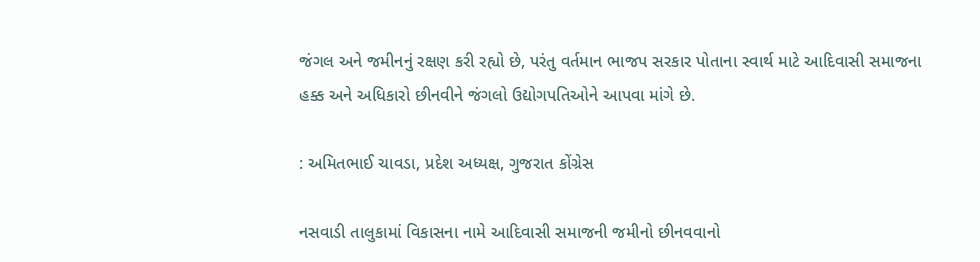જંગલ અને જમીનનું રક્ષણ કરી રહ્યો છે, પરંતુ વર્તમાન ભાજપ સરકાર પોતાના સ્વાર્થ માટે આદિવાસી સમાજના હક્ક અને અધિકારો છીનવીને જંગલો ઉદ્યોગપતિઓને આપવા માંગે છે.

: અમિતભાઈ ચાવડા, પ્રદેશ અધ્યક્ષ, ગુજરાત કોંગ્રેસ

નસવાડી તાલુકામાં વિકાસના નામે આદિવાસી સમાજની જમીનો છીનવવાનો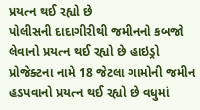પ્રયત્ન થઈ રહ્યો છે
પોલીસની દાદાગીરીથી જમીનનો કબજો લેવાનો પ્રયત્ન થઈ રહ્યો છે હાઇડ્રો પ્રોજેક્ટના નામે 18 જેટલા ગામોની જમીન હડપવાનો પ્રયત્ન થઈ રહ્યો છે વધુમાં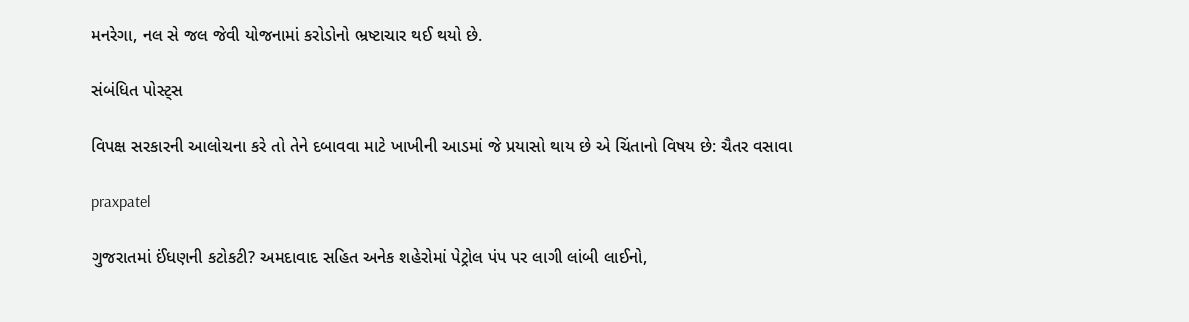મનરેગા, નલ સે જલ જેવી યોજનામાં કરોડોનો ભ્રષ્ટાચાર થઈ થયો છે.

સંબંધિત પોસ્ટ્સ

વિપક્ષ સરકારની આલોચના કરે તો તેને દબાવવા માટે ખાખીની આડમાં જે પ્રયાસો થાય છે એ ચિંતાનો વિષય છે: ચૈતર વસાવા

praxpatel

ગુજરાતમાં ઈંધણની કટોકટી? અમદાવાદ સહિત અનેક શહેરોમાં પેટ્રોલ પંપ પર લાગી લાંબી લાઈનો,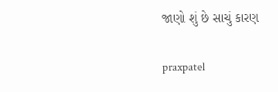જાણો શું છે સાચું કારણ

praxpatel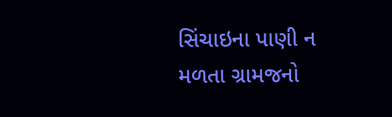સિંચાઇના પાણી ન મળતા ગ્રામજનો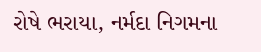રોષે ભરાયા, નર્મદા નિગમના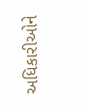અધિકારીઓને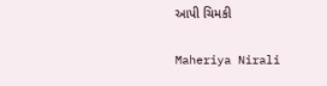આપી ચિમકી

Maheriya Nirali